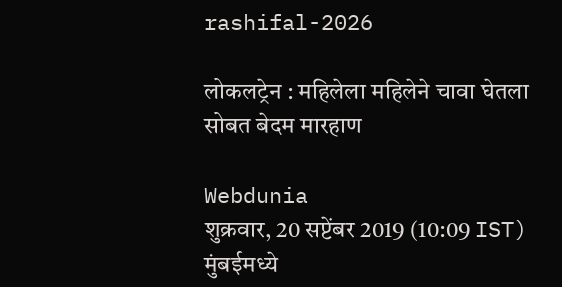rashifal-2026

लोकलट्रेन : महिलेला महिलेने चावा घेतला सोबत बेदम मारहाण

Webdunia
शुक्रवार, 20 सप्टेंबर 2019 (10:09 IST)
मुंबईमध्ये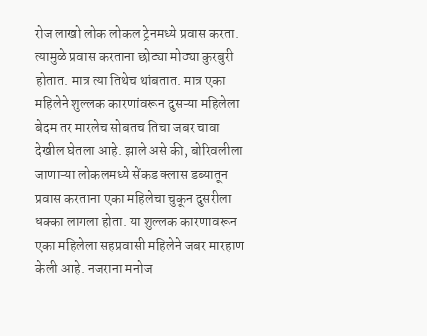रोज लाखो लोक लोकल ट्रेनमध्ये प्रवास करता. त्यामुळे प्रवास करताना छोट्या मोठ्या कुरबुरी होतात. मात्र त्या तिथेच थांबतात. मात्र एका महिलेने शुल्लक कारणांवरून दुसऱ्या महिलेला बेदम तर मारलेच सोबतच तिचा जबर चावा देखील घेतला आहे. झाले असे की, बोरिवलीला जाणाऱ्या लोकलमध्ये सेंकड क्लास डब्यातून प्रवास करताना एका महिलेचा चुकून दुसरीला धक्का लागला होता. या शुल्लक कारणावरून एका महिलेला सहप्रवासी महिलेने जबर मारहाण केली आहे. नजराना मनोज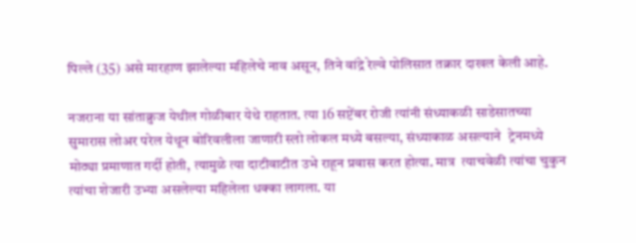पिल्ले (35) असे मारहाण झालेल्या महिलेचे नाव असून, तिने वांद्रे रेल्वे पोलिसात तक्रार दाखल केली आहे.

नजराना या सांताक्रुज येथील गोळीबार येथे राहतात. त्या 16 सप्टेंबर रोजी त्यांनी संध्याकळी साडेसातच्या सुमारास लोअर परेल येथून बोरिवलीला जाणारी स्लो लोकल मध्ये बसल्या, संध्याकाळ असल्याने  ट्रेनमध्ये मोठ्या प्रमाणात गर्दी होती, त्यामुळे त्या दाटीवाटीत उभे राहून प्रवास करत होत्या. मात्र  त्याचवेळी त्यांचा चुकुन त्यांचा शेजारी उभ्या असलेल्या महिलेला धक्का लागला. या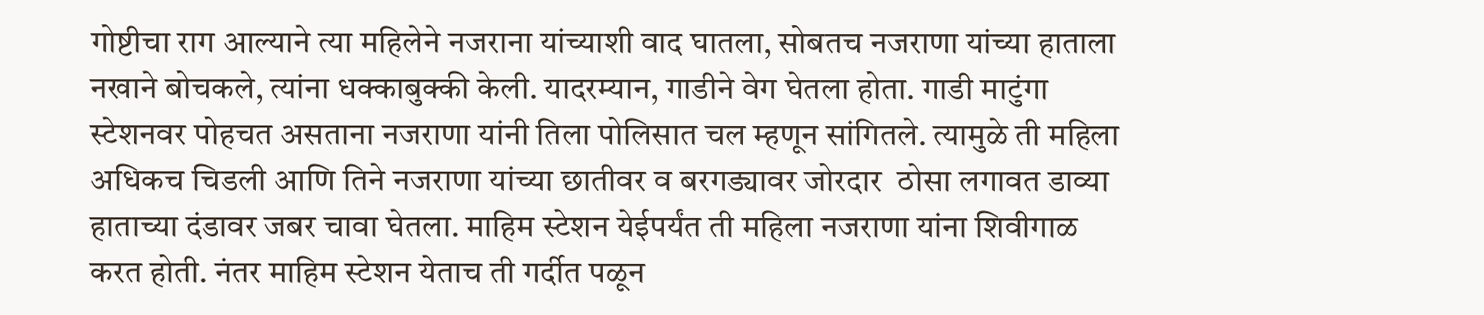गोष्टीचा राग आल्याने त्या महिलेने नजराना यांच्याशी वाद घातला, सोबतच नजराणा यांच्या हाताला नखाने बोचकले, त्यांना धक्काबुक्की केली. यादरम्यान, गाडीने वेग घेतला होता. गाडी माटुंगा स्टेशनवर पोहचत असताना नजराणा यांनी तिला पोलिसात चल म्हणून सांगितले. त्यामुळे ती महिला अधिकच चिडली आणि तिने नजराणा यांच्या छातीवर व बरगड्यावर जोरदार  ठोसा लगावत डाव्या हाताच्या दंडावर जबर चावा घेतला. माहिम स्टेशन येईपर्यंत ती महिला नजराणा यांना शिवीगाळ करत होती. नंतर माहिम स्टेशन येताच ती गर्दीत पळून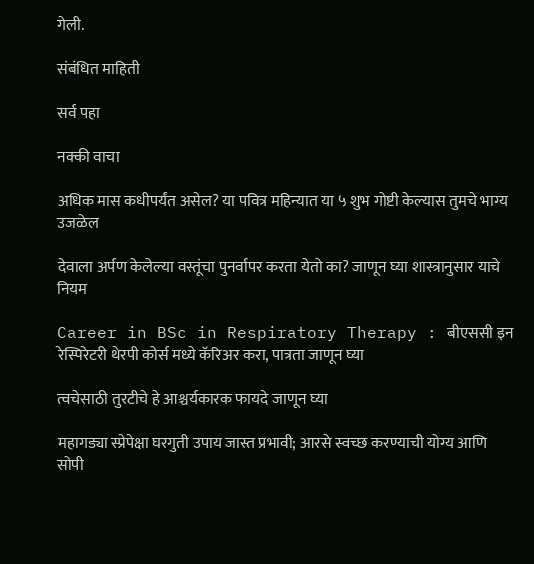गेली.

संबंधित माहिती

सर्व पहा

नक्की वाचा

अधिक मास कधीपर्यंत असेल? या पवित्र महिन्यात या ५ शुभ गोष्टी केल्यास तुमचे भाग्य उजळेल

देवाला अर्पण केलेल्या वस्तूंचा पुनर्वापर करता येतो का? जाणून घ्या शास्त्रानुसार याचे नियम

Career in BSc in Respiratory Therapy : बीएससी इन रेस्पिरेटरी थेरपी कोर्स मध्ये कॅरिअर करा, पात्रता जाणून घ्या

त्वचेसाठी तुरटीचे हे आश्चर्यकारक फायदे जाणून घ्या

महागड्या स्प्रेपेक्षा घरगुती उपाय जास्त प्रभावी; आरसे स्वच्छ करण्याची योग्य आणि सोपी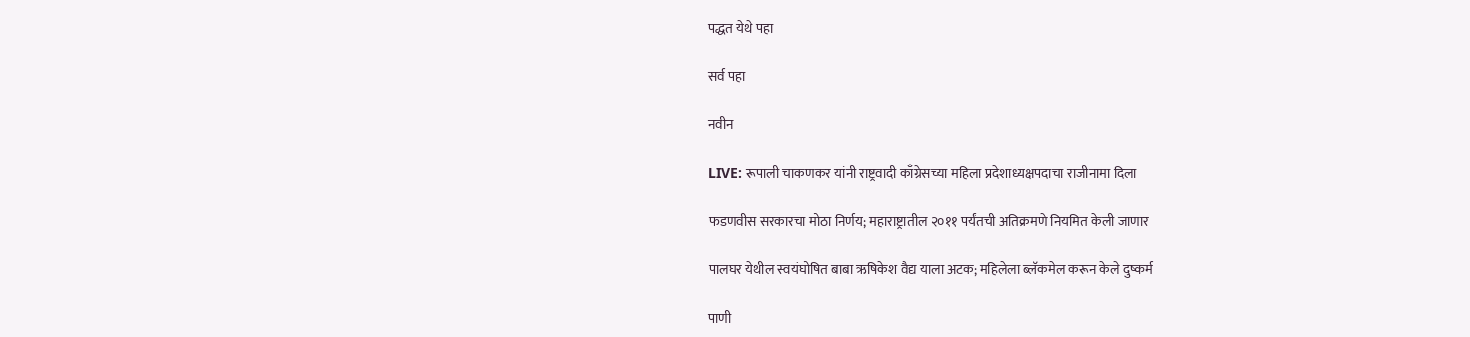पद्धत येथे पहा

सर्व पहा

नवीन

LIVE: रूपाली चाकणकर यांनी राष्ट्रवादी काँग्रेसच्या महिला प्रदेशाध्यक्षपदाचा राजीनामा दिला

फडणवीस सरकारचा मोठा निर्णय; महाराष्ट्रातील २०११ पर्यंतची अतिक्रमणे नियमित केली जाणार

पालघर येथील स्वयंघोषित बाबा ऋषिकेश वैद्य याला अटक; महिलेला ब्लॅकमेल करून केले दुष्कर्म

पाणी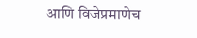आणि विजेप्रमाणेच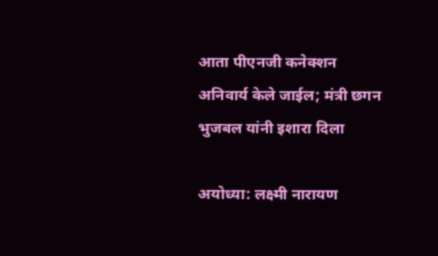आता पीएनजी कनेक्शन अनिवार्य केले जाईल; मंत्री छगन भुजबल यांनी इशारा दिला

अयोध्या: लक्ष्मी नारायण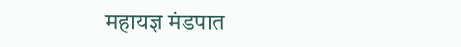महायज्ञ मंडपात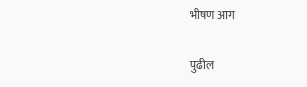भीषण आग

पुढील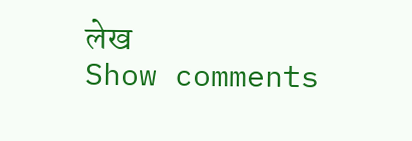लेख
Show comments